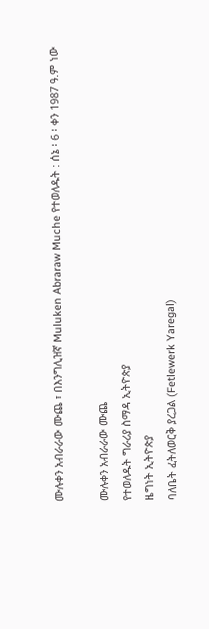ሙሉቀን አብራራው ሙጨ ፣ በእንግሊዝኛ Muluken Abraraw Muche የተወለዱት : ሰኔ ፡ 6 ፡ ቀን 1987 ዓ.ም ነው

ሙሉቀን አብራራው ሙጨ
የተወለዱት ግራሪያ ስማዳ ኢትዮጵያ
ዜግነት ኢትዮጵያ
ባለቤት ፈትለወርቅ ያረጋል (Fetlewerk Yaregal)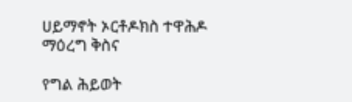ሀይማኖት ኦርቶዶክስ ተዋሕዶ
ማዕረግ ቅስና

የግል ሕይወት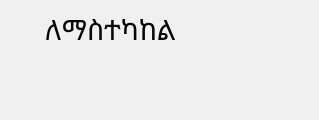ለማስተካከል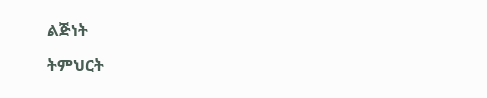ልጅነት

ትምህርት